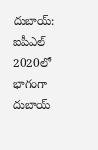దుబాయ్: ఐపీఎల్ 2020లో భాగంగా దుబాయ్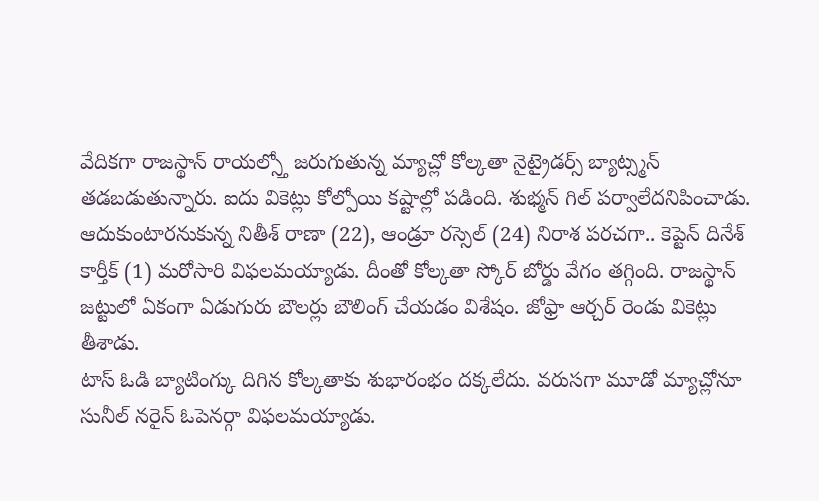వేదికగా రాజస్థాన్ రాయల్స్తో జరుగుతున్న మ్యాచ్లో కోల్కతా నైట్రైడర్స్ బ్యాట్స్మన్ తడబడుతున్నారు. ఐదు వికెట్లు కోల్పోయి కష్టాల్లో పడింది. శుభ్మన్ గిల్ పర్వాలేదనిపించాడు. ఆదుకుంటారనుకున్న నితీశ్ రాణా (22), ఆండ్రూ రస్సెల్ (24) నిరాశ పరచగా.. కెప్టెన్ దినేశ్ కార్తీక్ (1) మరోసారి విఫలమయ్యాడు. దీంతో కోల్కతా స్కోర్ బోర్డు వేగం తగ్గింది. రాజస్థాన్ జట్టులో ఏకంగా ఏడుగురు బౌలర్లు బౌలింగ్ చేయడం విశేషం. జోఫ్రా ఆర్చర్ రెండు వికెట్లు తీశాడు.
టాస్ ఓడి బ్యాటింగ్కు దిగిన కోల్కతాకు శుభారంభం దక్కలేదు. వరుసగా మూడో మ్యాచ్లోనూ సునీల్ నరైన్ ఓపెనర్గా విఫలమయ్యాడు.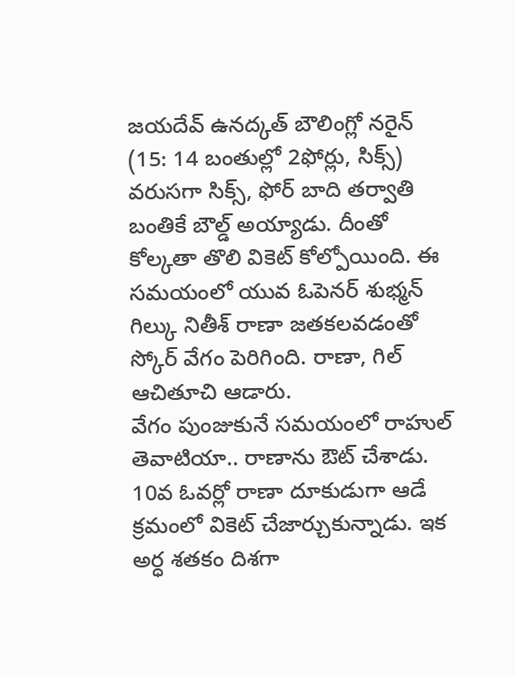జయదేవ్ ఉనద్కత్ బౌలింగ్లో నరైన్ (15: 14 బంతుల్లో 2ఫోర్లు, సిక్స్) వరుసగా సిక్స్, ఫోర్ బాది తర్వాతి బంతికే బౌల్డ్ అయ్యాడు. దీంతో కోల్కతా తొలి వికెట్ కోల్పోయింది. ఈ సమయంలో యువ ఓపెనర్ శుభ్మన్ గిల్కు నితీశ్ రాణా జతకలవడంతో స్కోర్ వేగం పెరిగింది. రాణా, గిల్ ఆచితూచి ఆడారు.
వేగం పుంజుకునే సమయంలో రాహుల్ తెవాటియా.. రాణాను ఔట్ చేశాడు. 10వ ఓవర్లో రాణా దూకుడుగా ఆడే క్రమంలో వికెట్ చేజార్చుకున్నాడు. ఇక అర్ధ శతకం దిశగా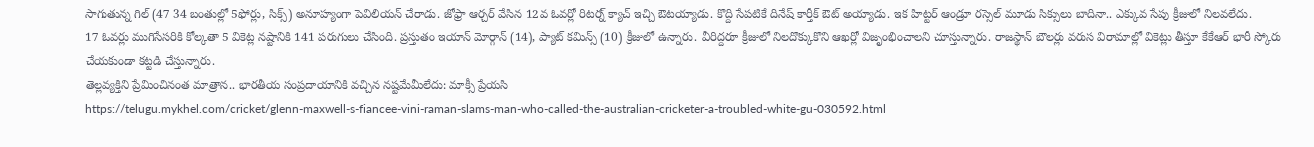సాగుతున్న గిల్ (47 34 బంతుల్లో 5ఫోర్లు, సిక్స్) అనూహ్యంగా పెవిలియన్ చేరాడు. జోఫ్రా ఆర్చర్ వేసిన 12వ ఓవర్లో రిటర్న్ క్యాచ్ ఇచ్చి ఔటయ్యాడు. కొద్ది సేపటికే దినేష్ కార్తీక్ ఔట్ అయ్యాడు. ఇక హిట్టర్ ఆండ్రూ రస్సెల్ మూడు సిక్సులు బాదినా.. ఎక్కువ సేపు క్రీజులో నిలవలేదు.
17 ఓవర్లు ముగిసేసరికి కోల్కతా 5 వికెట్ల నష్టానికి 141 పరుగులు చేసింది. ప్రస్తుతం ఇయాన్ మోర్గాన్ (14), ప్యాట్ కమిన్స్ (10) క్రీజులో ఉన్నారు. వీరిద్దరూ క్రీజులో నిలదొక్కుకొని ఆఖర్లో విజృంభించాలని చూస్తున్నారు. రాజస్థాన్ బౌలర్లు వరుస విరామాల్లో వికెట్లు తీస్తూ కేకేఆర్ భారీ స్కోరు చేయకుండా కట్టడి చేస్తున్నారు.
తెల్లవ్యక్తిని ప్రేమించినంత మాత్రాన.. భారతీయ సంప్రదాయానికి వచ్చిన నష్టమేమీలేదు: మాక్సీ ప్రేయసి
https://telugu.mykhel.com/cricket/glenn-maxwell-s-fiancee-vini-raman-slams-man-who-called-the-australian-cricketer-a-troubled-white-gu-030592.html